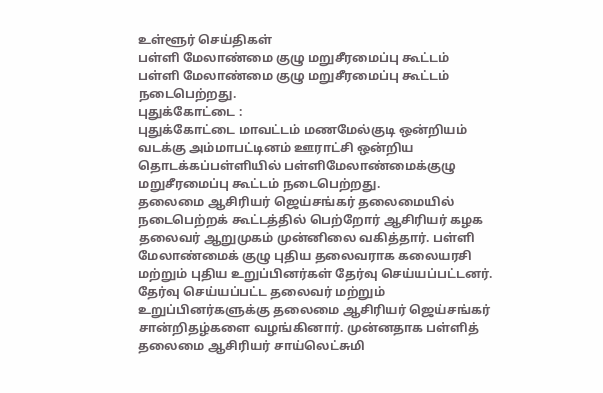உள்ளூர் செய்திகள்
பள்ளி மேலாண்மை குழு மறுசீரமைப்பு கூட்டம்
பள்ளி மேலாண்மை குழு மறுசீரமைப்பு கூட்டம் நடைபெற்றது.
புதுக்கோட்டை :
புதுக்கோட்டை மாவட்டம் மணமேல்குடி ஒன்றியம் வடக்கு அம்மாபட்டினம் ஊராட்சி ஒன்றிய தொடக்கப்பள்ளியில் பள்ளிமேலாண்மைக்குழு மறுசீரமைப்பு கூட்டம் நடைபெற்றது.
தலைமை ஆசிரியர் ஜெய்சங்கர் தலைமையில் நடைபெற்றக் கூட்டத்தில் பெற்றோர் ஆசிரியர் கழக தலைவர் ஆறுமுகம் முன்னிலை வகித்தார். பள்ளி மேலாண்மைக் குழு புதிய தலைவராக கலையரசி மற்றும் புதிய உறுப்பினர்கள் தேர்வு செய்யப்பட்டனர்.
தேர்வு செய்யப்பட்ட தலைவர் மற்றும் உறுப்பினர்களுக்கு தலைமை ஆசிரியர் ஜெய்சங்கர் சான்றிதழ்களை வழங்கினார். முன்னதாக பள்ளித் தலைமை ஆசிரியர் சாய்லெட்சுமி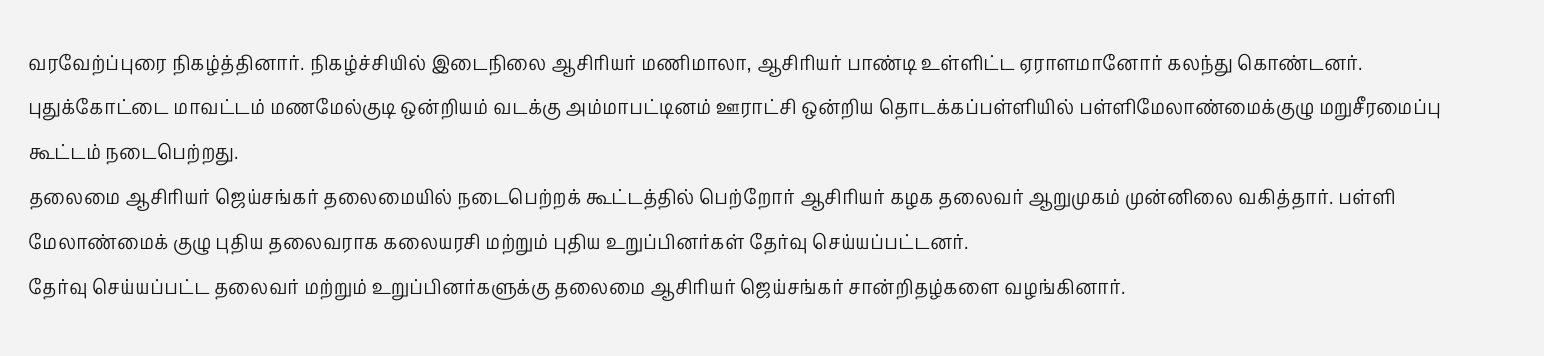வரவேற்ப்புரை நிகழ்த்தினார். நிகழ்ச்சியில் இடைநிலை ஆசிரியர் மணிமாலா, ஆசிரியர் பாண்டி உள்ளிட்ட ஏராளமானோர் கலந்து கொண்டனர்.
புதுக்கோட்டை மாவட்டம் மணமேல்குடி ஒன்றியம் வடக்கு அம்மாபட்டினம் ஊராட்சி ஒன்றிய தொடக்கப்பள்ளியில் பள்ளிமேலாண்மைக்குழு மறுசீரமைப்பு கூட்டம் நடைபெற்றது.
தலைமை ஆசிரியர் ஜெய்சங்கர் தலைமையில் நடைபெற்றக் கூட்டத்தில் பெற்றோர் ஆசிரியர் கழக தலைவர் ஆறுமுகம் முன்னிலை வகித்தார். பள்ளி மேலாண்மைக் குழு புதிய தலைவராக கலையரசி மற்றும் புதிய உறுப்பினர்கள் தேர்வு செய்யப்பட்டனர்.
தேர்வு செய்யப்பட்ட தலைவர் மற்றும் உறுப்பினர்களுக்கு தலைமை ஆசிரியர் ஜெய்சங்கர் சான்றிதழ்களை வழங்கினார்.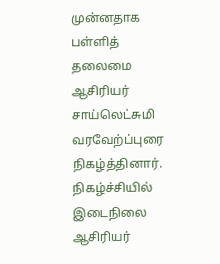முன்னதாக பள்ளித் தலைமை ஆசிரியர் சாய்லெட்சுமி வரவேற்ப்புரை நிகழ்த்தினார். நிகழ்ச்சியில் இடைநிலை ஆசிரியர்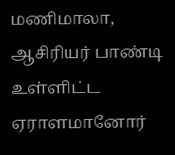மணிமாலா, ஆசிரியர் பாண்டி உள்ளிட்ட ஏராளமானோர்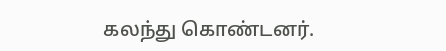கலந்து கொண்டனர்.